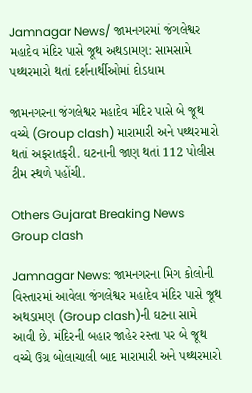Jamnagar News/ જામનગરમાં જંગલેશ્વર મહાદેવ મંદિર પાસે જૂથ અથડામણ: સામસામે પથ્થરમારો થતાં દર્શનાર્થીઓમાં દોડધામ

જામનગરના જંગલેશ્વર મહાદેવ મંદિર પાસે બે જૂથ વચ્ચે (Group clash) મારામારી અને પથ્થરમારો થતાં અફરાતફરી. ઘટનાની જાણ થતાં 112 પોલીસ ટીમ સ્થળે પહોંચી.

Others Gujarat Breaking News
Group clash

Jamnagar News: જામનગરના મિગ કોલોની વિસ્તારમાં આવેલા જંગલેશ્વર મહાદેવ મંદિર પાસે જૂથ અથડામણ (Group clash)ની ઘટના સામે આવી છે. મંદિરની બહાર જાહેર રસ્તા પર બે જૂથ વચ્ચે ઉગ્ર બોલાચાલી બાદ મારામારી અને પથ્થરમારો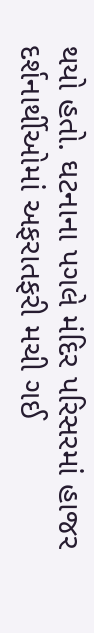થયો હતો. ઘટનાના પગલે મંદિર પરિસરમાં હાજર દર્શનાર્થીઓમાં અફરાતફરી મચી ગઈ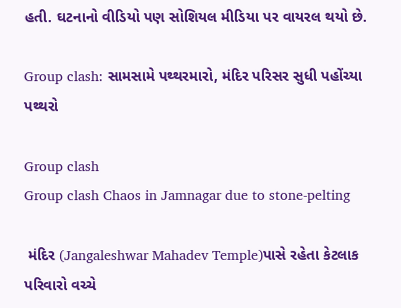હતી. ઘટનાનો વીડિયો પણ સોશિયલ મીડિયા પર વાયરલ થયો છે.

Group clash: સામસામે પથ્થરમારો, મંદિર પરિસર સુધી પહોંચ્યા પથ્થરો

Group clash
Group clash Chaos in Jamnagar due to stone-pelting

 મંદિર (Jangaleshwar Mahadev Temple)પાસે રહેતા કેટલાક પરિવારો વચ્ચે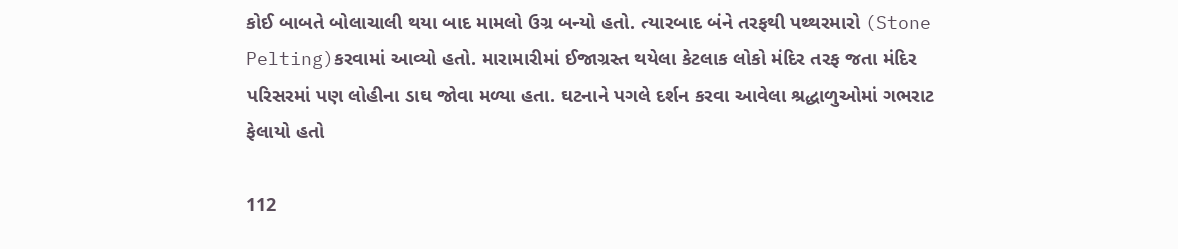કોઈ બાબતે બોલાચાલી થયા બાદ મામલો ઉગ્ર બન્યો હતો. ત્યારબાદ બંને તરફથી પથ્થરમારો (Stone Pelting)કરવામાં આવ્યો હતો. મારામારીમાં ઈજાગ્રસ્ત થયેલા કેટલાક લોકો મંદિર તરફ જતા મંદિર પરિસરમાં પણ લોહીના ડાઘ જોવા મળ્યા હતા. ઘટનાને પગલે દર્શન કરવા આવેલા શ્રદ્ધાળુઓમાં ગભરાટ ફેલાયો હતો

112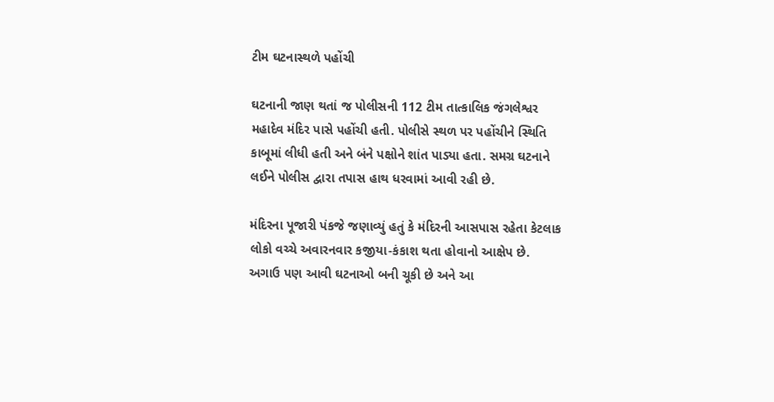ટીમ ઘટનાસ્થળે પહોંચી

ઘટનાની જાણ થતાં જ પોલીસની 112 ટીમ તાત્કાલિક જંગલેશ્વર મહાદેવ મંદિર પાસે પહોંચી હતી. પોલીસે સ્થળ પર પહોંચીને સ્થિતિ કાબૂમાં લીધી હતી અને બંને પક્ષોને શાંત પાડ્યા હતા. સમગ્ર ઘટનાને લઈને પોલીસ દ્વારા તપાસ હાથ ધરવામાં આવી રહી છે.

મંદિરના પૂજારી પંકજે જણાવ્યું હતું કે મંદિરની આસપાસ રહેતા કેટલાક લોકો વચ્ચે અવારનવાર કજીયા-કંકાશ થતા હોવાનો આક્ષેપ છે. અગાઉ પણ આવી ઘટનાઓ બની ચૂકી છે અને આ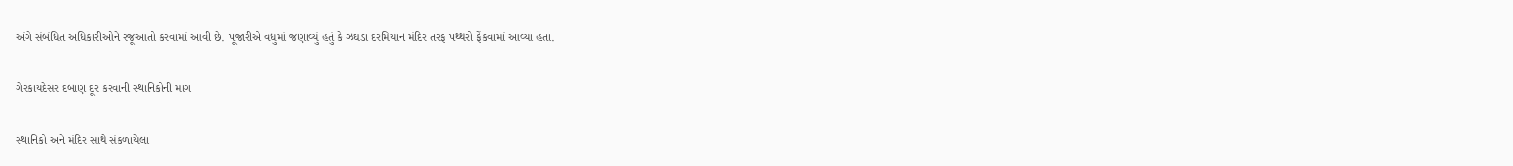અંગે સંબંધિત અધિકારીઓને રજૂઆતો કરવામાં આવી છે. પૂજારીએ વધુમાં જણાવ્યું હતું કે ઝઘડા દરમિયાન મંદિર તરફ પથ્થરો ફેંકવામાં આવ્યા હતા.

ગેરકાયદેસર દબાણ દૂર કરવાની સ્થાનિકોની માગ

સ્થાનિકો અને મંદિર સાથે સંકળાયેલા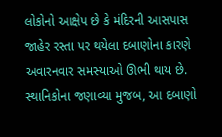લોકોનો આક્ષેપ છે કે મંદિરની આસપાસ જાહેર રસ્તા પર થયેલા દબાણોના કારણે અવારનવાર સમસ્યાઓ ઊભી થાય છે. સ્થાનિકોના જણાવ્યા મુજબ, આ દબાણો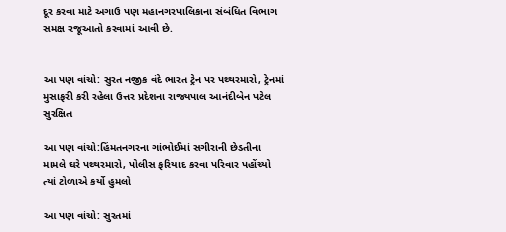દૂર કરવા માટે અગાઉ પણ મહાનગરપાલિકાના સંબંધિત વિભાગ સમક્ષ રજૂઆતો કરવામાં આવી છે.


આ પણ વાંચો: સુરત નજીક વંદે ભારત ટ્રેન પર પથ્થરમારો, ટ્રેનમાં મુસાફરી કરી રહેલા ઉત્તર પ્રદેશના રાજ્યપાલ આનંદીબેન પટેલ સુરક્ષિત

આ પણ વાંચો:હિંમતનગરના ગાંભોઈમાં સગીરાની છેડતીના મામલે ઘરે પથ્થરમારો, પોલીસ ફરિયાદ કરવા પરિવાર પહોંચ્યો ત્યાં ટોળાએ કર્યો હુમલો

આ પણ વાંચો: સુરતમાં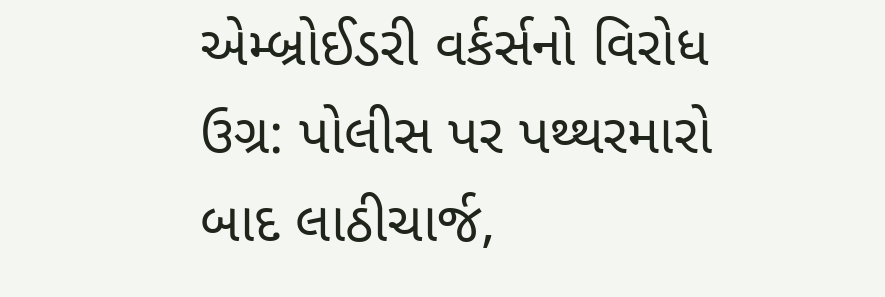એમ્બ્રોઈડરી વર્કર્સનો વિરોધ ઉગ્ર: પોલીસ પર પથ્થરમારો બાદ લાઠીચાર્જ,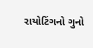રાયોટિંગનો ગુનો